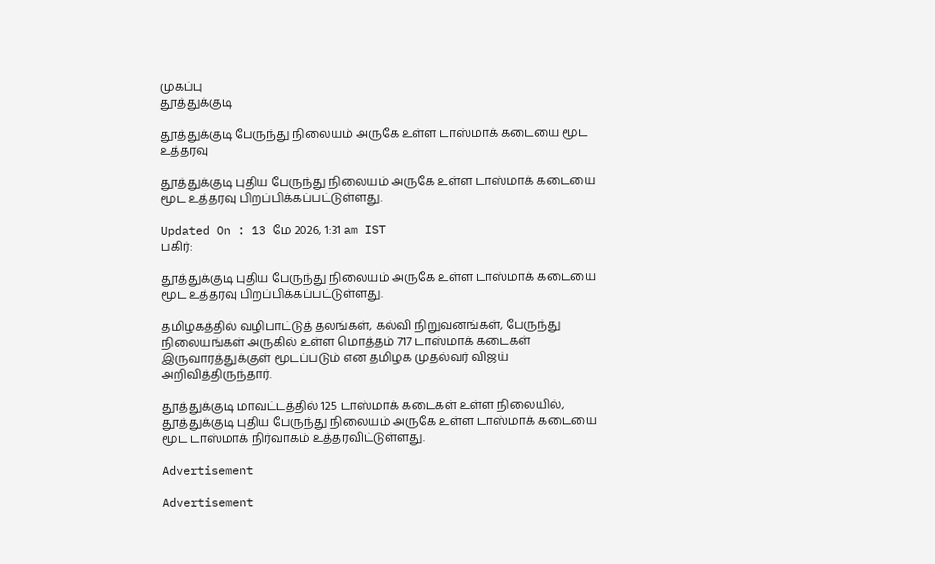முகப்பு
தூத்துக்குடி

தூத்துக்குடி பேருந்து நிலையம் அருகே உள்ள டாஸ்மாக் கடையை மூட உத்தரவு

தூத்துக்குடி புதிய பேருந்து நிலையம் அருகே உள்ள டாஸ்மாக் கடையை மூட உத்தரவு பிறப்பிக்கப்பட்டுள்ளது.

Updated On : 13 மே 2026, 1:31 am IST
பகிர்:

தூத்துக்குடி புதிய பேருந்து நிலையம் அருகே உள்ள டாஸ்மாக் கடையை மூட உத்தரவு பிறப்பிக்கப்பட்டுள்ளது.

தமிழகத்தில் வழிபாட்டுத் தலங்கள், கல்வி நிறுவனங்கள், பேருந்து நிலையங்கள் அருகில் உள்ள மொத்தம் 717 டாஸ்மாக் கடைகள் இருவாரத்துக்குள் மூடப்படும் என தமிழக முதல்வர் விஜய் அறிவித்திருந்தார்.

தூத்துக்குடி மாவட்டத்தில் 125 டாஸ்மாக் கடைகள் உள்ள நிலையில், தூத்துக்குடி புதிய பேருந்து நிலையம் அருகே உள்ள டாஸ்மாக் கடையை மூட டாஸ்மாக் நிர்வாகம் உத்தரவிட்டுள்ளது.

Advertisement

Advertisement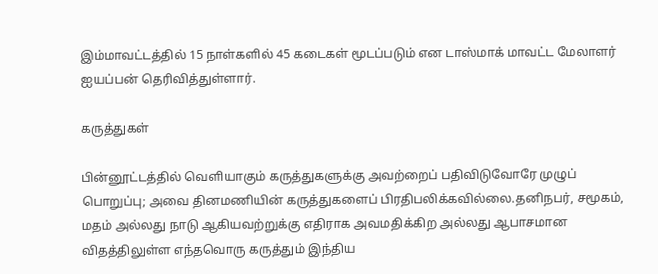இம்மாவட்டத்தில் 15 நாள்களில் 45 கடைகள் மூடப்படும் என டாஸ்மாக் மாவட்ட மேலாளர் ஐயப்பன் தெரிவித்துள்ளார்.

கருத்துகள்

பின்னூட்டத்தில் வெளியாகும் கருத்துகளுக்கு அவற்றைப் பதிவிடுவோரே முழுப் பொறுப்பு; அவை தினமணியின் கருத்துகளைப் பிரதிபலிக்கவில்லை.தனிநபர், சமூகம், மதம் அல்லது நாடு ஆகியவற்றுக்கு எதிராக அவமதிக்கிற அல்லது ஆபாசமான விதத்திலுள்ள எந்தவொரு கருத்தும் இந்திய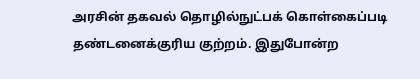அரசின் தகவல் தொழில்நுட்பக் கொள்கைப்படி தண்டனைக்குரிய குற்றம். இதுபோன்ற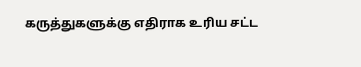கருத்துகளுக்கு எதிராக உரிய சட்ட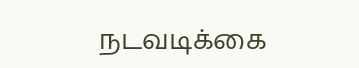நடவடிக்கை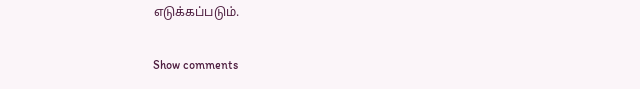எடுக்கப்படும்.

Show comments